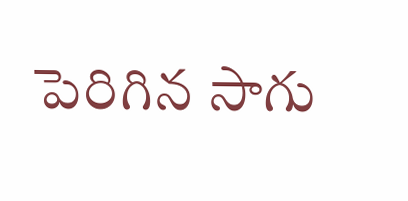పెరిగిన సాగు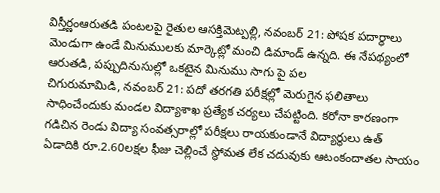విస్తీర్ణంఆరుతడి పంటలపై రైతుల ఆసక్తిమెట్పల్లి, నవంబర్ 21: పోషక పదార్థాలు మెండుగా ఉండే మినుములకు మార్కెట్లో మంచి డిమాండ్ ఉన్నది. ఈ నేపథ్యంలో ఆరుతడి, పప్పుదినుసుల్లో ఒకటైన మినుము సాగు పై పల
చిగురుమామిడి, నవంబర్ 21: పదో తరగతి పరీక్షల్లో మెరుగైన ఫలితాలు సాధించేందుకు మండల విద్యాశాఖ ప్రత్యేక చర్యలు చేపట్టింది. కరోనా కారణంగా గడిచిన రెండు విద్యా సంవత్సరాల్లో పరీక్షలు రాయకుండానే విద్యార్థులు ఉత్
ఏడాదికి రూ.2.60లక్షల ఫీజు చెల్లించే స్థోమత లేక చదువుకు ఆటంకందాతల సాయం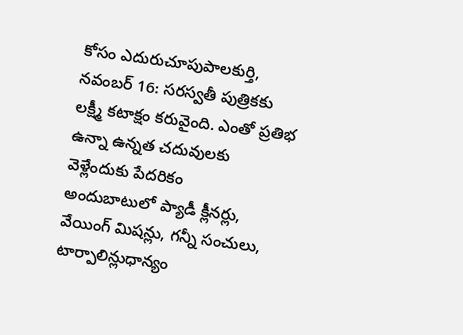కోసం ఎదురుచూపుపాలకుర్తి, నవంబర్ 16: సరస్వతీ పుత్రికకు లక్ష్మీ కటాక్షం కరువైంది. ఎంతో ప్రతిభ ఉన్నా ఉన్నత చదువులకు వెళ్లేందుకు పేదరికం
అందుబాటులో ప్యాడీ క్లీనర్లు, వేయింగ్ మిషన్లు, గన్నీ సంచులు, టార్పాలిన్లుధాన్యం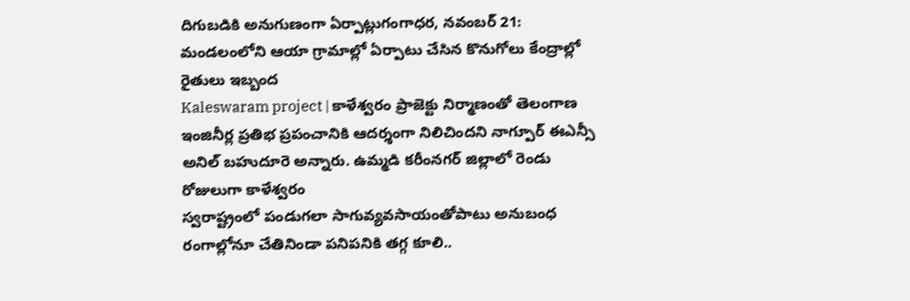దిగుబడికి అనుగుణంగా ఏర్పాట్లుగంగాధర, నవంబర్ 21: మండలంలోని ఆయా గ్రామాల్లో ఏర్పాటు చేసిన కొనుగోలు కేంద్రాల్లో రైతులు ఇబ్బంద
Kaleswaram project | కాళేశ్వరం ప్రాజెక్టు నిర్మాణంతో తెలంగాణ ఇంజినీర్ల ప్రతిభ ప్రపంచానికి ఆదర్శంగా నిలిచిందని నాగ్పూర్ ఈఎన్సీ అనిల్ బహుదూరె అన్నారు. ఉమ్మడి కరీంనగర్ జిల్లాలో రెండు రోజులుగా కాళేశ్వరం
స్వరాష్ట్రంలో పండుగలా సాగువ్యవసాయంతోపాటు అనుబంధ రంగాల్లోనూ చేతినిండా పనిపనికి తగ్గ కూలి..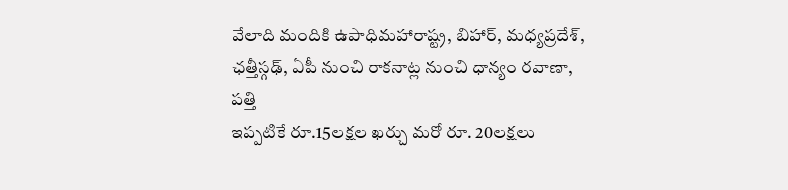వేలాది మందికి ఉపాధిమహారాష్ట్ర, బిహార్, మధ్యప్రదేశ్, ఛత్తీస్గఢ్, ఏపీ నుంచి రాకనాట్ల నుంచి ధాన్యం రవాణా, పత్తి
ఇప్పటికే రూ.15లక్షల ఖర్చు మరో రూ. 20లక్షలు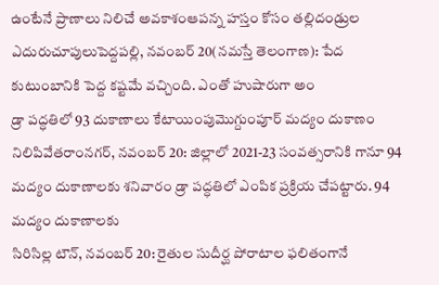ఉంటేనే ప్రాణాలు నిలిచే అవకాశంఆపన్న హస్తం కోసం తల్లిదండ్రుల ఎదురుచూపులుపెద్దపల్లి, నవంబర్ 20(నమస్తే తెలంగాణ): పేద కుటుంబానికి పెద్ద కష్టమే వచ్చింది. ఎంతో హుషారుగా అం
డ్రా పద్ధతిలో 93 దుకాణాలు కేటాయింపుమొగ్దుంపూర్ మద్యం దుకాణం నిలిపివేతరాంనగర్, నవంబర్ 20: జిల్లాలో 2021-23 సంవత్సరానికి గానూ 94 మద్యం దుకాణాలకు శనివారం డ్రా పద్ధతిలో ఎంపిక ప్రక్రియ చేపట్టారు. 94 మద్యం దుకాణాలకు
సిరిసిల్ల టౌన్, నవంబర్ 20: రైతుల సుదీర్ఘ పోరాటాల ఫలితంగానే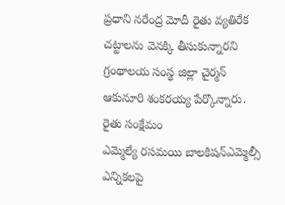ప్రధాని నరేంద్ర మోదీ రైతు వ్యతిరేక చట్టాలను వెనక్కి తీసుకున్నారని గ్రంథాలయ సంస్థ జిల్లా చైర్మన్ ఆకునూరి శంకరయ్య పేర్కొన్నారు. రైతు సంక్షేమం
ఎమ్మెల్యే రసమయి బాలకిషన్ఎమ్మెల్సీ ఎన్నికలపై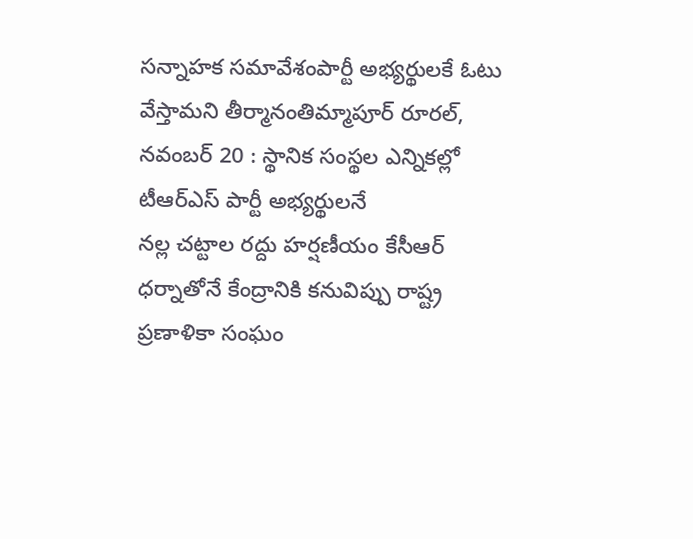సన్నాహక సమావేశంపార్టీ అభ్యర్థులకే ఓటు వేస్తామని తీర్మానంతిమ్మాపూర్ రూరల్, నవంబర్ 20 : స్థానిక సంస్థల ఎన్నికల్లో టీఆర్ఎస్ పార్టీ అభ్యర్థులనే
నల్ల చట్టాల రద్దు హర్షణీయం కేసీఆర్ ధర్నాతోనే కేంద్రానికి కనువిప్పు రాష్ట్ర ప్రణాళికా సంఘం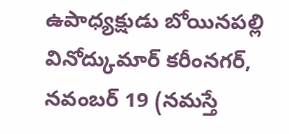ఉపాధ్యక్షుడు బోయినపల్లి వినోద్కుమార్ కరీంనగర్, నవంబర్ 19 (నమస్తే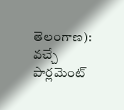తెలంగాణ): వచ్చే పార్లమెంట్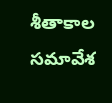శీతాకాల సమావేశ